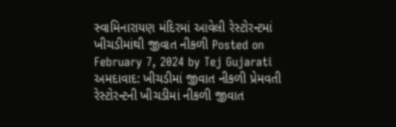સ્વામિનારાયણ મંદિરમાં આવેલી રેસ્ટોરન્ટમાં ખીચડીમાંથી જીવાત નીકળી Posted on February 7, 2024 by Tej Gujarati અમદાવાદ: ખીચડીમાં જીવાત નીકળી પ્રેમવતી રેસ્ટોરન્ટની ખીચડીમાં નીકળી જીવાત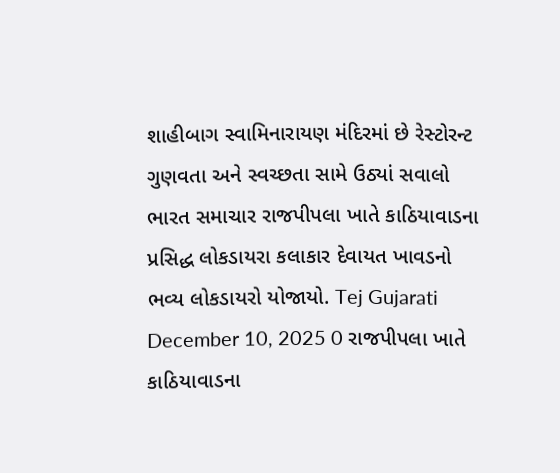શાહીબાગ સ્વામિનારાયણ મંદિરમાં છે રેસ્ટોરન્ટ ગુણવતા અને સ્વચ્છતા સામે ઉઠ્યાં સવાલો
ભારત સમાચાર રાજપીપલા ખાતે કાઠિયાવાડના પ્રસિદ્ધ લોકડાયરા કલાકાર દેવાયત ખાવડનો ભવ્ય લોકડાયરો યોજાયો. Tej Gujarati December 10, 2025 0 રાજપીપલા ખાતે કાઠિયાવાડના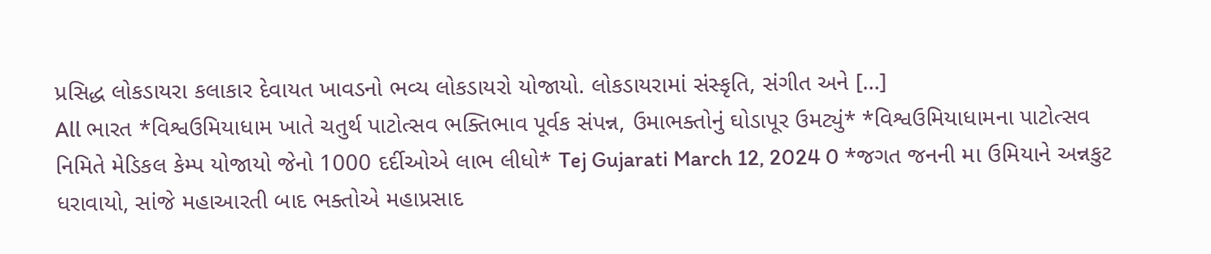પ્રસિદ્ધ લોકડાયરા કલાકાર દેવાયત ખાવડનો ભવ્ય લોકડાયરો યોજાયો. લોકડાયરામાં સંસ્કૃતિ, સંગીત અને […]
All ભારત *વિશ્વઉમિયાધામ ખાતે ચતુર્થ પાટોત્સવ ભક્તિભાવ પૂર્વક સંપન્ન, ઉમાભક્તોનું ઘોડાપૂર ઉમટ્યું* *વિશ્વઉમિયાધામના પાટોત્સવ નિમિતે મેડિકલ કેમ્પ યોજાયો જેનો 1000 દર્દીઓએ લાભ લીધો* Tej Gujarati March 12, 2024 0 *જગત જનની મા ઉમિયાને અન્નકુટ ધરાવાયો, સાંજે મહાઆરતી બાદ ભક્તોએ મહાપ્રસાદ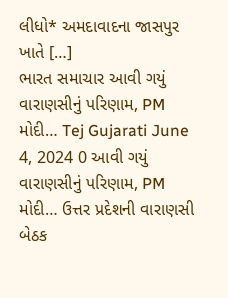લીધો* અમદાવાદના જાસપુર ખાતે […]
ભારત સમાચાર આવી ગયું વારાણસીનું પરિણામ, PM મોદી… Tej Gujarati June 4, 2024 0 આવી ગયું વારાણસીનું પરિણામ, PM મોદી… ઉત્તર પ્રદેશની વારાણસી બેઠક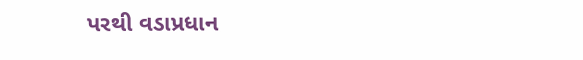પરથી વડાપ્રધાન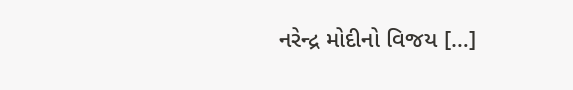નરેન્દ્ર મોદીનો વિજય […]